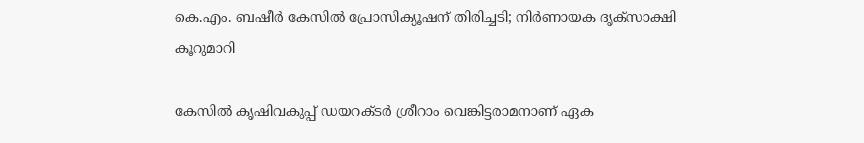കെ.എം. ബഷീർ കേസിൽ പ്രോസിക്യൂഷന് തിരിച്ചടി; നിർണായക ദൃക്‌സാക്ഷി കൂറുമാറി

കേസിൽ കൃഷിവകുപ്പ് ഡയറക്ടർ ശ്രീറാം വെങ്കിട്ടരാമനാണ് ഏക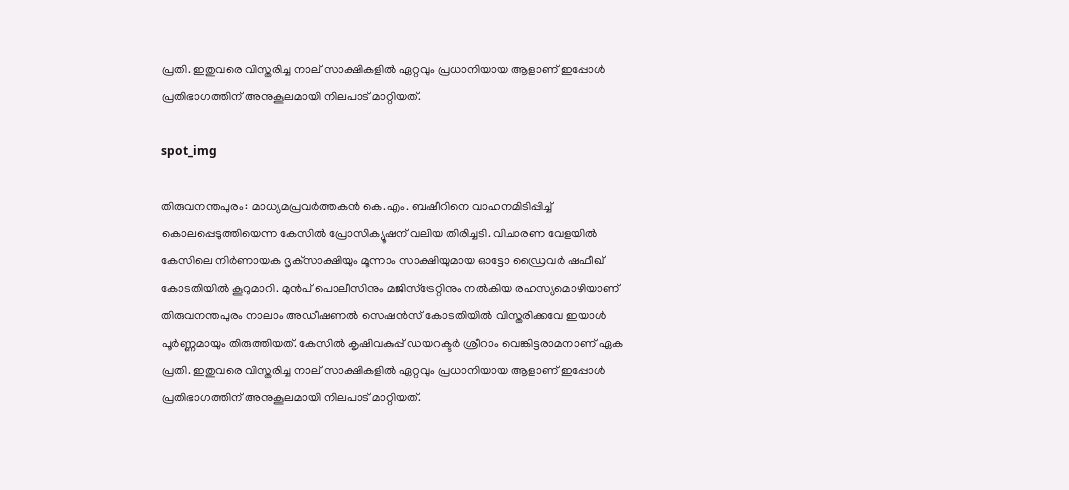പ്രതി. ഇതുവരെ വിസ്തരിച്ച നാല് സാക്ഷികളിൽ ഏറ്റവും പ്രധാനിയായ ആളാണ് ഇപ്പോൾ പ്രതിഭാഗത്തിന് അനുകൂലമായി നിലപാട് മാറ്റിയത്.

spot_img

തിരുവനന്തപുരം: മാധ്യമപ്രവർത്തകൻ കെ.എം. ബഷീറിനെ വാഹനമിടിപ്പിച്ച് കൊലപ്പെടുത്തിയെന്ന കേസിൽ പ്രോസിക്യൂഷന് വലിയ തിരിച്ചടി. വിചാരണ വേളയിൽ കേസിലെ നിർണായക ദൃക്‌സാക്ഷിയും മൂന്നാം സാക്ഷിയുമായ ഓട്ടോ ഡ്രൈവർ ഷഫീഖ് കോടതിയിൽ കൂറുമാറി. മുൻപ് പൊലീസിനും മജിസ്‌ട്രേറ്റിനും നൽകിയ രഹസ്യമൊഴിയാണ് തിരുവനന്തപുരം നാലാം അഡീഷണൽ സെഷൻസ് കോടതിയിൽ വിസ്തരിക്കവേ ഇയാൾ പൂർണ്ണമായും തിരുത്തിയത്. കേസിൽ കൃഷിവകുപ്പ് ഡയറക്ടർ ശ്രീറാം വെങ്കിട്ടരാമനാണ് ഏക പ്രതി. ഇതുവരെ വിസ്തരിച്ച നാല് സാക്ഷികളിൽ ഏറ്റവും പ്രധാനിയായ ആളാണ് ഇപ്പോൾ പ്രതിഭാഗത്തിന് അനുകൂലമായി നിലപാട് മാറ്റിയത്.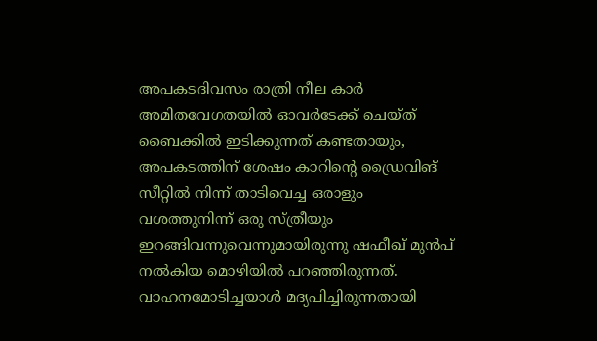അപകടദിവസം രാത്രി നീല കാർ അമിതവേഗതയിൽ ഓവർടേക്ക് ചെയ്ത് ബൈക്കിൽ ഇടിക്കുന്നത് കണ്ടതായും, അപകടത്തിന് ശേഷം കാറിന്റെ ഡ്രൈവിങ് സീറ്റിൽ നിന്ന് താടിവെച്ച ഒരാളും വശത്തുനിന്ന് ഒരു സ്ത്രീയും ഇറങ്ങിവന്നുവെന്നുമായിരുന്നു ഷഫീഖ് മുൻപ് നൽകിയ മൊഴിയിൽ പറഞ്ഞിരുന്നത്. വാഹനമോടിച്ചയാൾ മദ്യപിച്ചിരുന്നതായി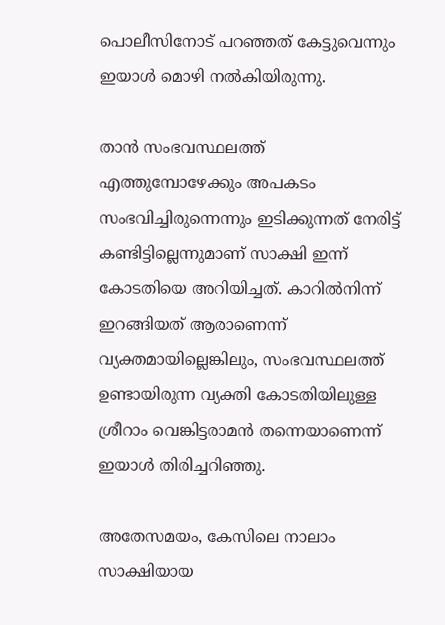പൊലീസിനോട് പറഞ്ഞത് കേട്ടുവെന്നും ഇയാൾ മൊഴി നൽകിയിരുന്നു.

താൻ സംഭവസ്ഥലത്ത് എത്തുമ്പോഴേക്കും അപകടം സംഭവിച്ചിരുന്നെന്നും ഇടിക്കുന്നത് നേരിട്ട് കണ്ടിട്ടില്ലെന്നുമാണ് സാക്ഷി ഇന്ന് കോടതിയെ അറിയിച്ചത്. കാറിൽനിന്ന് ഇറങ്ങിയത് ആരാണെന്ന് വ്യക്തമായില്ലെങ്കിലും, സംഭവസ്ഥലത്ത് ഉണ്ടായിരുന്ന വ്യക്തി കോടതിയിലുള്ള ശ്രീറാം വെങ്കിട്ടരാമൻ തന്നെയാണെന്ന് ഇയാൾ തിരിച്ചറിഞ്ഞു.

അതേസമയം, കേസിലെ നാലാം സാക്ഷിയായ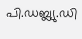പി.ഡബ്ല്യു.ഡി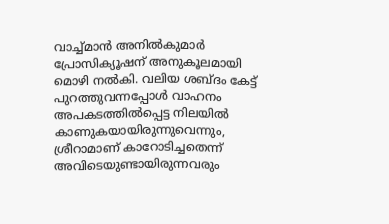വാച്ച്മാൻ അനിൽകുമാർ പ്രോസിക്യൂഷന് അനുകൂലമായി മൊഴി നൽകി. വലിയ ശബ്ദം കേട്ട് പുറത്തുവന്നപ്പോൾ വാഹനം അപകടത്തിൽപ്പെട്ട നിലയിൽ കാണുകയായിരുന്നുവെന്നും, ശ്രീറാമാണ് കാറോടിച്ചതെന്ന് അവിടെയുണ്ടായിരുന്നവരും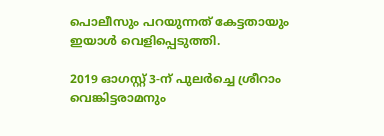പൊലീസും പറയുന്നത് കേട്ടതായും ഇയാൾ വെളിപ്പെടുത്തി.

2019 ഓഗസ്റ്റ് 3-ന് പുലർച്ചെ ശ്രീറാം വെങ്കിട്ടരാമനും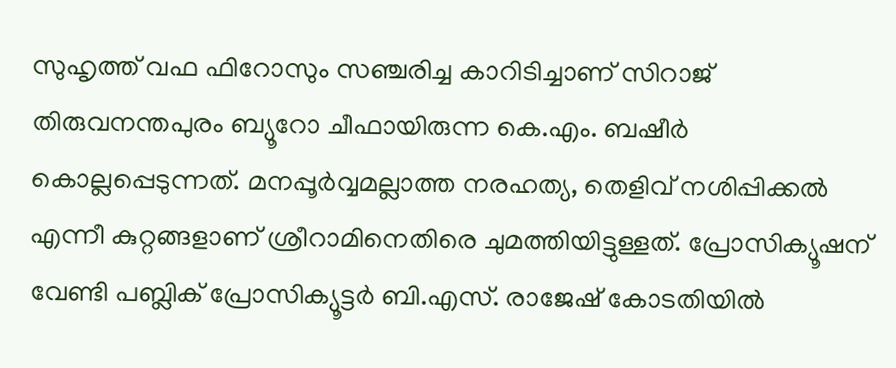സുഹൃത്ത് വഫ ഫിറോസും സഞ്ചരിച്ച കാറിടിച്ചാണ് സിറാജ് തിരുവനന്തപുരം ബ്യൂറോ ചീഫായിരുന്ന കെ.എം. ബഷീർ കൊല്ലപ്പെടുന്നത്. മനപ്പൂർവ്വമല്ലാത്ത നരഹത്യ, തെളിവ് നശിപ്പിക്കൽ എന്നീ കുറ്റങ്ങളാണ് ശ്രീറാമിനെതിരെ ചുമത്തിയിട്ടുള്ളത്. പ്രോസിക്യൂഷന് വേണ്ടി പബ്ലിക് പ്രോസിക്യൂട്ടർ ബി.എസ്. രാജേഷ് കോടതിയിൽ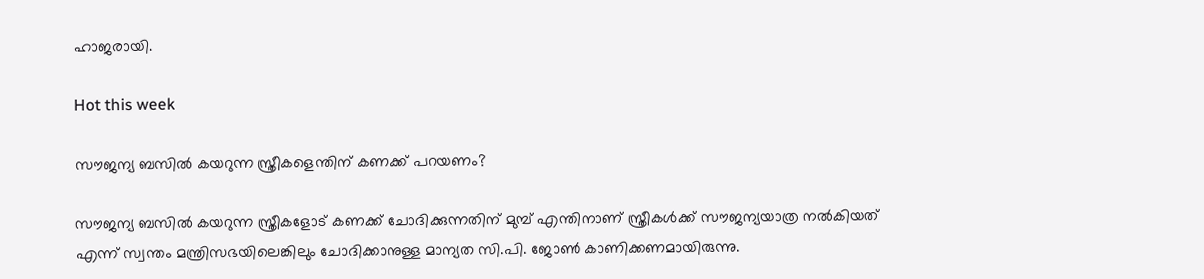ഹാജരായി.

Hot this week

സൗജന്യ ബസിൽ കയറുന്ന സ്ത്രീകളെന്തിന് കണക്ക് പറയണം?

സൗജന്യ ബസിൽ കയറുന്ന സ്ത്രീകളോട് കണക്ക് ചോദിക്കുന്നതിന് മുമ്പ് എന്തിനാണ് സ്ത്രീകൾക്ക് സൗജന്യയാത്ര നൽകിയത് എന്ന് സ്വന്തം മന്ത്രിസഭയിലെങ്കിലും ചോദിക്കാനുള്ള മാന്യത സി.പി. ജോൺ കാണിക്കണമായിരുന്നു.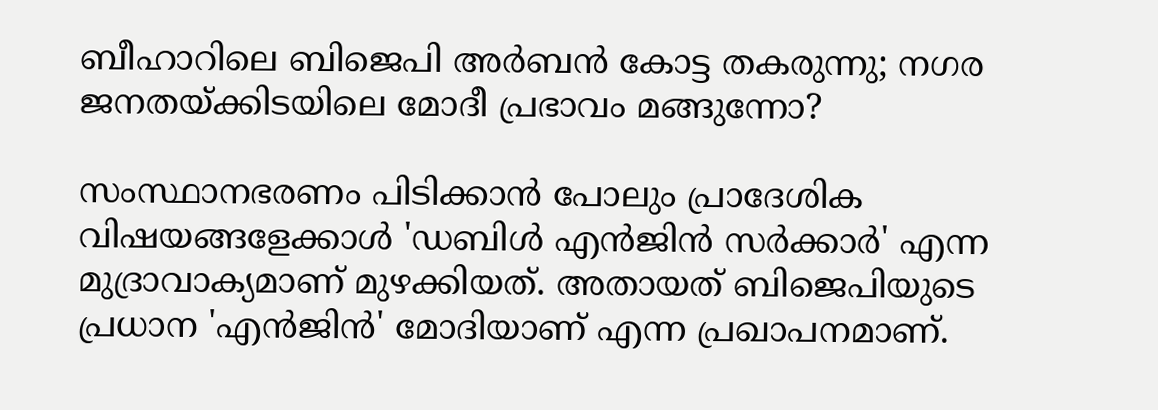ബീഹാറിലെ ബിജെപി അർബൻ കോട്ട തകരുന്നു; നഗര ജനതയ്ക്കിടയിലെ മോദീ പ്രഭാവം മങ്ങുന്നോ?

സംസ്ഥാനഭരണം പിടിക്കാൻ പോലും പ്രാദേശിക വിഷയങ്ങളേക്കാൾ 'ഡബിൾ എൻജിൻ സർക്കാർ' എന്ന മുദ്രാവാക്യമാണ് മുഴക്കിയത്. അതായത് ബിജെപിയുടെ പ്രധാന 'എൻജിൻ' മോദിയാണ് എന്ന പ്രഖാപനമാണ്.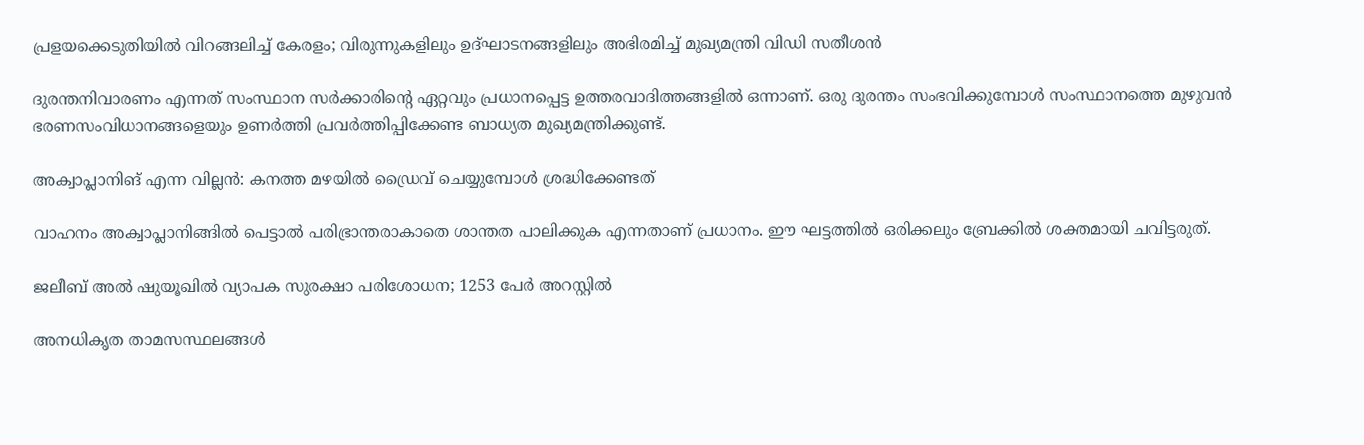പ്രളയക്കെടുതിയിൽ വിറങ്ങലിച്ച് കേരളം; വിരുന്നുകളിലും ഉദ്ഘാടനങ്ങളിലും അഭിരമിച്ച് മുഖ്യമന്ത്രി വിഡി സതീശൻ

ദുരന്തനിവാരണം എന്നത് സംസ്ഥാന സർക്കാരിന്റെ ഏറ്റവും പ്രധാനപ്പെട്ട ഉത്തരവാദിത്തങ്ങളിൽ ഒന്നാണ്. ഒരു ദുരന്തം സംഭവിക്കുമ്പോൾ സംസ്ഥാനത്തെ മുഴുവൻ ഭരണസംവിധാനങ്ങളെയും ഉണർത്തി പ്രവർത്തിപ്പിക്കേണ്ട ബാധ്യത മുഖ്യമന്ത്രിക്കുണ്ട്.

അക്വാപ്ലാനിങ് എന്ന വില്ലൻ: കനത്ത മഴയിൽ ഡ്രൈവ് ചെയ്യുമ്പോൾ ശ്രദ്ധിക്കേണ്ടത്

വാഹനം അക്വാപ്ലാനിങ്ങിൽ പെട്ടാൽ പരിഭ്രാന്തരാകാതെ ശാന്തത പാലിക്കുക എന്നതാണ് പ്രധാനം. ഈ ഘട്ടത്തിൽ ഒരിക്കലും ബ്രേക്കിൽ ശക്തമായി ചവിട്ടരുത്.

ജലീബ് അൽ ഷുയൂഖിൽ വ്യാപക സുരക്ഷാ പരിശോധന; 1253 പേർ അറസ്റ്റിൽ

അനധികൃത താമസസ്ഥലങ്ങൾ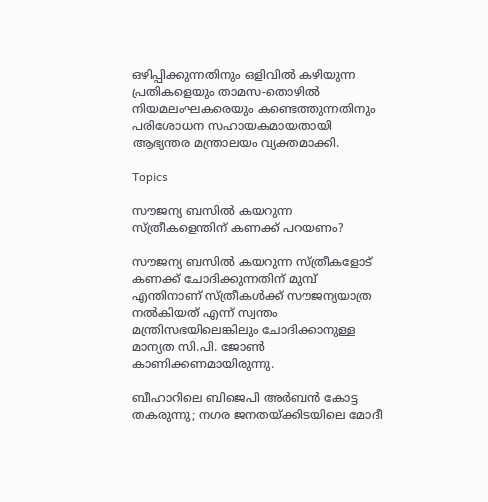ഒഴിപ്പിക്കുന്നതിനും ഒളിവിൽ കഴിയുന്ന പ്രതികളെയും താമസ-തൊഴിൽ നിയമലംഘകരെയും കണ്ടെത്തുന്നതിനും പരിശോധന സഹായകമായതായി ആഭ്യന്തര മന്ത്രാലയം വ്യക്തമാക്കി.

Topics

സൗജന്യ ബസിൽ കയറുന്ന സ്ത്രീകളെന്തിന് കണക്ക് പറയണം?

സൗജന്യ ബസിൽ കയറുന്ന സ്ത്രീകളോട് കണക്ക് ചോദിക്കുന്നതിന് മുമ്പ് എന്തിനാണ് സ്ത്രീകൾക്ക് സൗജന്യയാത്ര നൽകിയത് എന്ന് സ്വന്തം മന്ത്രിസഭയിലെങ്കിലും ചോദിക്കാനുള്ള മാന്യത സി.പി. ജോൺ കാണിക്കണമായിരുന്നു.

ബീഹാറിലെ ബിജെപി അർബൻ കോട്ട തകരുന്നു; നഗര ജനതയ്ക്കിടയിലെ മോദീ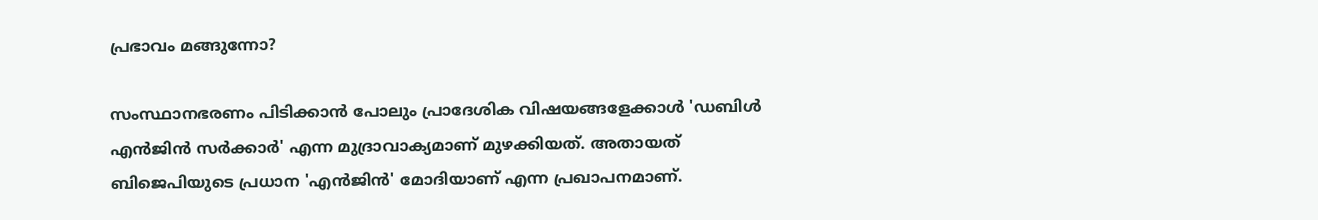പ്രഭാവം മങ്ങുന്നോ?

സംസ്ഥാനഭരണം പിടിക്കാൻ പോലും പ്രാദേശിക വിഷയങ്ങളേക്കാൾ 'ഡബിൾ എൻജിൻ സർക്കാർ' എന്ന മുദ്രാവാക്യമാണ് മുഴക്കിയത്. അതായത് ബിജെപിയുടെ പ്രധാന 'എൻജിൻ' മോദിയാണ് എന്ന പ്രഖാപനമാണ്.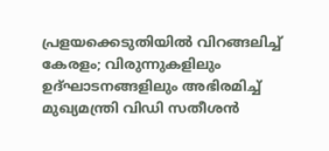പ്രളയക്കെടുതിയിൽ വിറങ്ങലിച്ച് കേരളം; വിരുന്നുകളിലും ഉദ്ഘാടനങ്ങളിലും അഭിരമിച്ച് മുഖ്യമന്ത്രി വിഡി സതീശൻ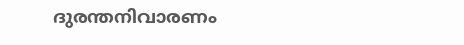ദുരന്തനിവാരണം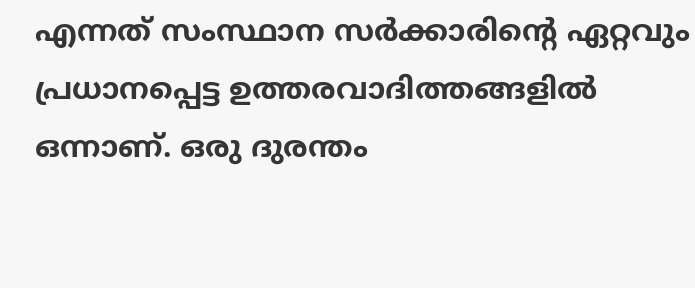എന്നത് സംസ്ഥാന സർക്കാരിന്റെ ഏറ്റവും പ്രധാനപ്പെട്ട ഉത്തരവാദിത്തങ്ങളിൽ ഒന്നാണ്. ഒരു ദുരന്തം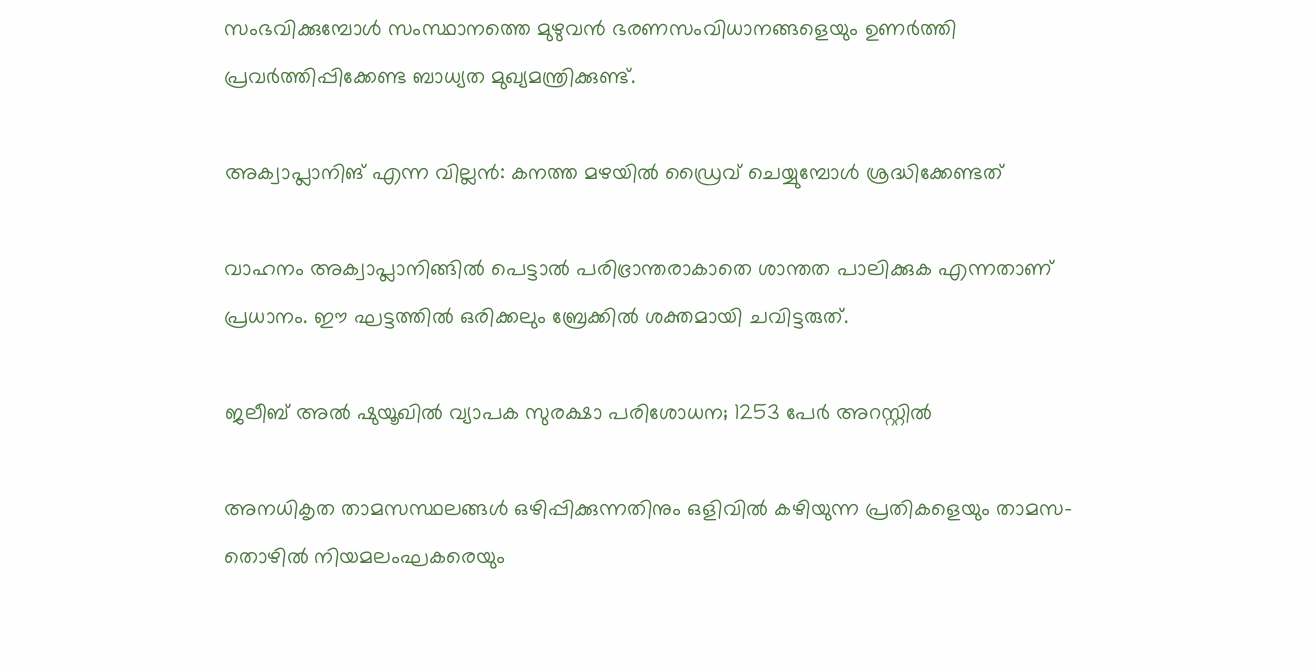സംഭവിക്കുമ്പോൾ സംസ്ഥാനത്തെ മുഴുവൻ ഭരണസംവിധാനങ്ങളെയും ഉണർത്തി പ്രവർത്തിപ്പിക്കേണ്ട ബാധ്യത മുഖ്യമന്ത്രിക്കുണ്ട്.

അക്വാപ്ലാനിങ് എന്ന വില്ലൻ: കനത്ത മഴയിൽ ഡ്രൈവ് ചെയ്യുമ്പോൾ ശ്രദ്ധിക്കേണ്ടത്

വാഹനം അക്വാപ്ലാനിങ്ങിൽ പെട്ടാൽ പരിഭ്രാന്തരാകാതെ ശാന്തത പാലിക്കുക എന്നതാണ് പ്രധാനം. ഈ ഘട്ടത്തിൽ ഒരിക്കലും ബ്രേക്കിൽ ശക്തമായി ചവിട്ടരുത്.

ജലീബ് അൽ ഷുയൂഖിൽ വ്യാപക സുരക്ഷാ പരിശോധന; 1253 പേർ അറസ്റ്റിൽ

അനധികൃത താമസസ്ഥലങ്ങൾ ഒഴിപ്പിക്കുന്നതിനും ഒളിവിൽ കഴിയുന്ന പ്രതികളെയും താമസ-തൊഴിൽ നിയമലംഘകരെയും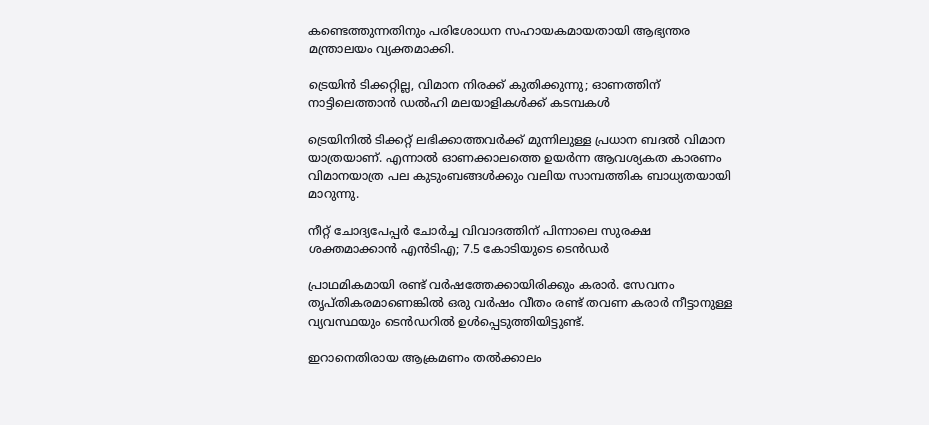കണ്ടെത്തുന്നതിനും പരിശോധന സഹായകമായതായി ആഭ്യന്തര മന്ത്രാലയം വ്യക്തമാക്കി.

ട്രെയിൻ ടിക്കറ്റില്ല, വിമാന നിരക്ക് കുതിക്കുന്നു; ഓണത്തിന് നാട്ടിലെത്താൻ ഡൽഹി മലയാളികൾക്ക് കടമ്പകൾ

ട്രെയിനിൽ ടിക്കറ്റ് ലഭിക്കാത്തവർക്ക് മുന്നിലുള്ള പ്രധാന ബദൽ വിമാന യാത്രയാണ്. എന്നാൽ ഓണക്കാലത്തെ ഉയർന്ന ആവശ്യകത കാരണം വിമാനയാത്ര പല കുടുംബങ്ങൾക്കും വലിയ സാമ്പത്തിക ബാധ്യതയായി മാറുന്നു.

നീറ്റ് ചോദ്യപേപ്പർ ചോർച്ച വിവാദത്തിന് പിന്നാലെ സുരക്ഷ ശക്തമാക്കാൻ എൻടിഎ; 7.5 കോടിയുടെ ടെൻഡർ

പ്രാഥമികമായി രണ്ട് വർഷത്തേക്കായിരിക്കും കരാർ. സേവനം തൃപ്തികരമാണെങ്കിൽ ഒരു വർഷം വീതം രണ്ട് തവണ കരാർ നീട്ടാനുള്ള വ്യവസ്ഥയും ടെൻഡറിൽ ഉൾപ്പെടുത്തിയിട്ടുണ്ട്.

ഇറാനെതിരായ ആക്രമണം തൽക്കാലം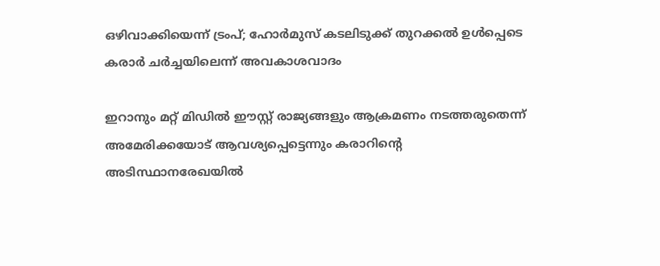ഒഴിവാക്കിയെന്ന് ട്രംപ്; ഹോർമുസ് കടലിടുക്ക് തുറക്കൽ ഉൾപ്പെടെ കരാർ ചർച്ചയിലെന്ന് അവകാശവാദം

ഇറാനും മറ്റ് മിഡിൽ ഈസ്റ്റ് രാജ്യങ്ങളും ആക്രമണം നടത്തരുതെന്ന് അമേരിക്കയോട് ആവശ്യപ്പെട്ടെന്നും കരാറിന്റെ അടിസ്ഥാനരേഖയിൽ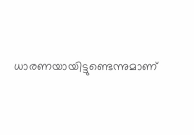ധാരണയായിട്ടുണ്ടെന്നുമാണ്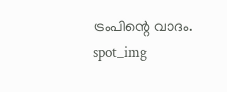ട്രംപിന്റെ വാദം.
spot_img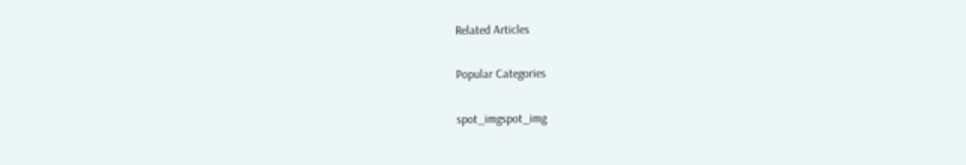Related Articles

Popular Categories

spot_imgspot_img